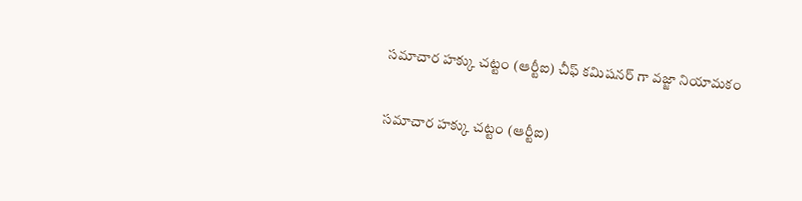సమాచార హక్కు చట్టం (ఆర్టీఐ) చీఫ్ కమిషనర్ గా వజ్జా నియామకం

సమాచార హక్కు చట్టం (ఆర్టీఐ)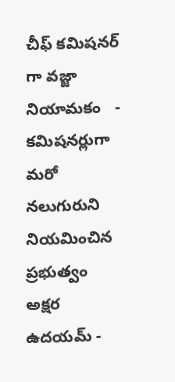చీఫ్ కమిషనర్ గా వజ్జా నియామకం   - కమిషనర్లుగా మరో నలుగురుని నియమించిన ప్రభుత్వం   అక్షర ఉదయమ్ -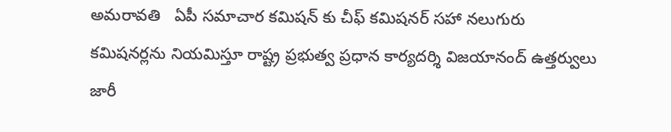అమరావతి   ఏపీ సమాచార కమిషన్ కు చీఫ్ కమిషనర్ సహా నలుగురు కమిషనర్లను నియమిస్తూ రాష్ట్ర ప్రభుత్వ ప్రధాన కార్యదర్శి విజయానంద్ ఉత్తర్వులు జారీ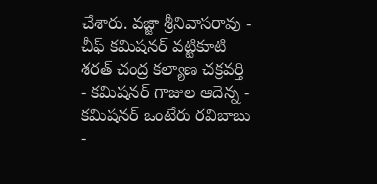చేశారు. వజ్జా శ్రీనివాసరావు - చీఫ్ కమిషనర్ వట్టికూటి శరత్ చంద్ర కల్యాణ చక్రవర్తి - కమిషనర్ గాజుల ఆదెన్న - కమిషనర్ ఒంటేరు రవిబాబు -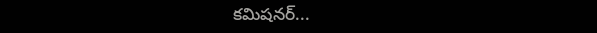కమిషనర్...